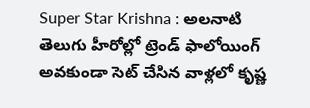Super Star Krishna : అలనాటి తెలుగు హీరోల్లో ట్రెండ్ ఫాలోయింగ్ అవకుండా సెట్ చేసిన వాళ్లలో కృష్ణ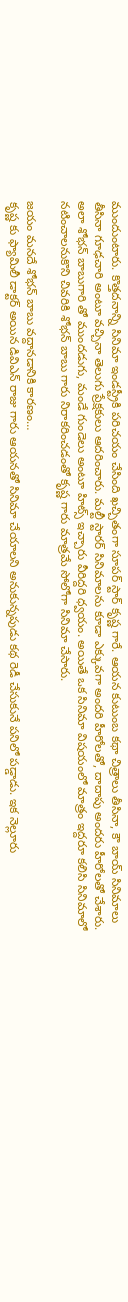ముందుంటారు. కొత్తదనాన్ని సినిమా ఇండస్ట్రీకి పరిచయం చేసింది ఖచ్చితంగా సూపర్ స్టార్ కృష్ణ గారే. ఆయన కుటుంబ కథా చిత్రాలు తీసినా, కౌ బాయ్ సినిమాలు తీసినా గూఢచారి అంటూ వచ్చినా తెలుగు ప్రేక్షకులు ఆదరించారు. మల్టీ స్టారర్ సినిమాలను కూడా ఎక్కువగా అందరి హీరోలతో, దాదాపు అందరు హీరోలతో చేశారు. అలా శోభన్ బాబుగారి తో ముందడుగు, మండే గుండెలు అంటూ హిట్స్ ఇచ్చారు వీరిద్దరి ధ్వయం. అయితే ఒక సినిమా విషయంలో మాత్రం ఇద్దరూ కలిసి సినిమాలో నటించాలనుకొని చివరికి శోభన్ బాబు గారు నిరాకరించడంతో కృష్ణ గారు మాత్రమే సోలోగా సినిమా చేసారు.

జయం మనదే శోభన్ బాబు వద్దానడానికి కారణం…
కృష్ణ కు ఫ్యామిలీ డాక్టర్ అయిన డివిఎన్ రాజు గారు ఆయనతో సినిమా చేయాలని అనుకున్నపుడు కథ రెడీ చేసుకునే పనిలో పడ్డాడు. ఇక నెల్లూరు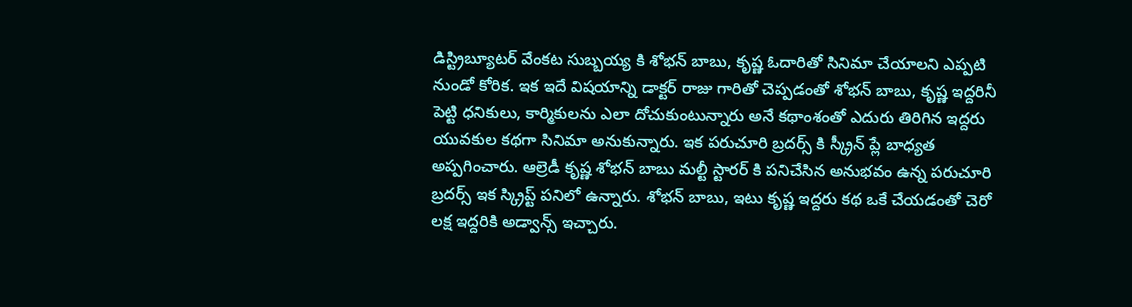డిస్ట్రిబ్యూటర్ వేంకట సుబ్బయ్య కి శోభన్ బాబు, కృష్ణ ఓదారితో సినిమా చేయాలని ఎప్పటి నుండో కోరిక. ఇక ఇదే విషయాన్ని డాక్టర్ రాజు గారితో చెప్పడంతో శోభన్ బాబు, కృష్ణ ఇద్దరినీ పెట్టి ధనికులు, కార్మికులను ఎలా దోచుకుంటున్నారు అనే కథాంశంతో ఎదురు తిరిగిన ఇద్దరు యువకుల కథగా సినిమా అనుకున్నారు. ఇక పరుచూరి బ్రదర్స్ కి స్క్రీన్ ప్లే బాధ్యత అప్పగించారు. ఆల్రెడీ కృష్ణ శోభన్ బాబు మల్టీ స్టారర్ కి పనిచేసిన అనుభవం ఉన్న పరుచూరి బ్రదర్స్ ఇక స్క్రిప్ట్ పనిలో ఉన్నారు. శోభన్ బాబు, ఇటు కృష్ణ ఇద్దరు కథ ఒకే చేయడంతో చెరో లక్ష ఇద్దరికి అడ్వాన్స్ ఇచ్చారు.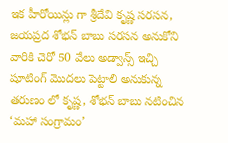ఇక హీరోయిన్లు గా శ్రీదేవి కృష్ణ సరసన, జయప్రద శోభన్ బాబు సరసన అనుకోని వారికి చెరో 50 వేలు అడ్వాన్స్ ఇచ్చి షూటింగ్ మొదలు పెట్టాలి అనుకున్న తరుణం లో కృష్ణ, శోభన్ బాబు నటించిన ‘మహా సంగ్రామం’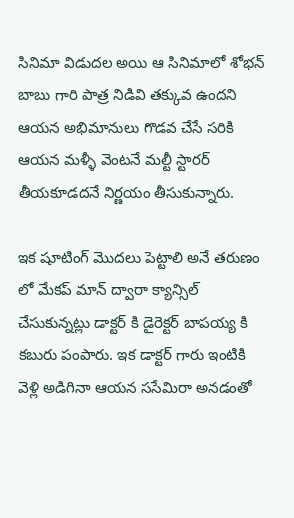సినిమా విడుదల అయి ఆ సినిమాలో శోభన్ బాబు గారి పాత్ర నిడివి తక్కువ ఉందని ఆయన అభిమానులు గొడవ చేసే సరికి ఆయన మళ్ళీ వెంటనే మల్టీ స్టారర్ తీయకూడదనే నిర్ణయం తీసుకున్నారు.

ఇక షూటింగ్ మొదలు పెట్టాలి అనే తరుణం లో మేకప్ మాన్ ద్వారా క్యాన్సిల్ చేసుకున్నట్లు డాక్టర్ కి డైరెక్టర్ బాపయ్య కి కబురు పంపారు. ఇక డాక్టర్ గారు ఇంటికి వెళ్లి అడిగినా ఆయన ససేమిరా అనడంతో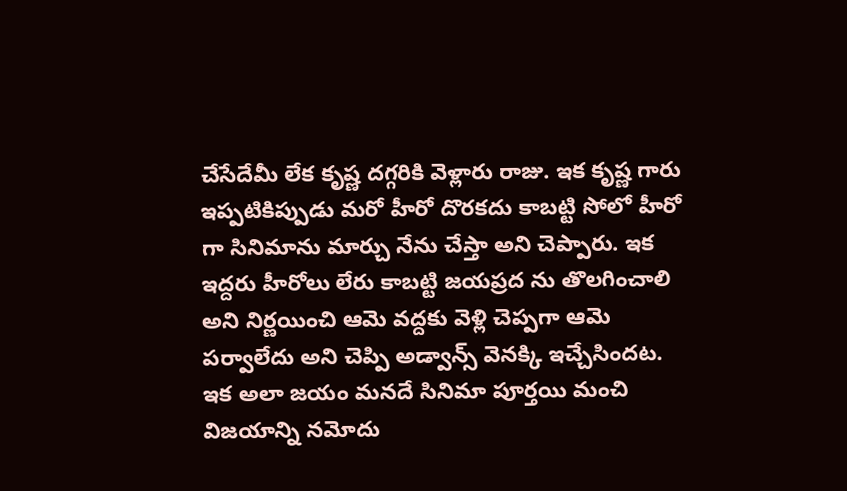చేసేదేమీ లేక కృష్ణ దగ్గరికి వెళ్లారు రాజు. ఇక కృష్ణ గారు ఇప్పటికిప్పుడు మరో హీరో దొరకదు కాబట్టి సోలో హీరో గా సినిమాను మార్చు నేను చేస్తా అని చెప్పారు. ఇక ఇద్దరు హీరోలు లేరు కాబట్టి జయప్రద ను తొలగించాలి అని నిర్ణయించి ఆమె వద్దకు వెళ్లి చెప్పగా ఆమె పర్వాలేదు అని చెప్పి అడ్వాన్స్ వెనక్కి ఇచ్చేసిందట. ఇక అలా జయం మనదే సినిమా పూర్తయి మంచి విజయాన్ని నమోదు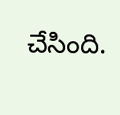చేసింది.